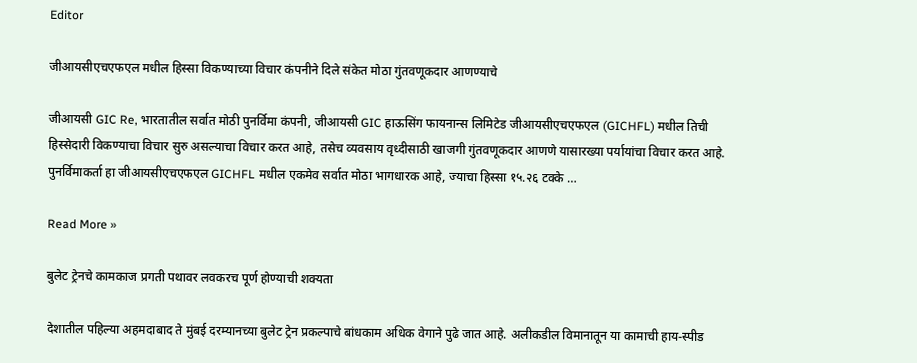Editor

जीआयसीएचएफएल मधील हिस्सा विकण्याच्या विचार कंपनीने दिले संकेत मोठा गुंतवणूकदार आणण्याचे

जीआयसी GIC Re, भारतातील सर्वात मोठी पुनर्विमा कंपनी, जीआयसी GIC हाऊसिंग फायनान्स लिमिटेड जीआयसीएचएफएल (GICHFL) मधील तिची हिस्सेदारी विकण्याचा विचार सुरु असल्याचा विचार करत आहे, तसेच व्यवसाय वृध्दीसाठी खाजगी गुंतवणूकदार आणणे यासारख्या पर्यायांचा विचार करत आहे. पुनर्विमाकर्ता हा जीआयसीएचएफएल GICHFL मधील एकमेव सर्वात मोठा भागधारक आहे, ज्याचा हिस्सा १५.२६ टक्के …

Read More »

बुलेट ट्रेनचे कामकाज प्रगती पथावर लवकरच पूर्ण होण्याची शक्यता

देशातील पहिल्या अहमदाबाद ते मुंबई दरम्यानच्या बुलेट ट्रेन प्रकल्पाचे बांधकाम अधिक वेगाने पुढे जात आहे. अलीकडील विमानातून या कामाची हाय-स्पीड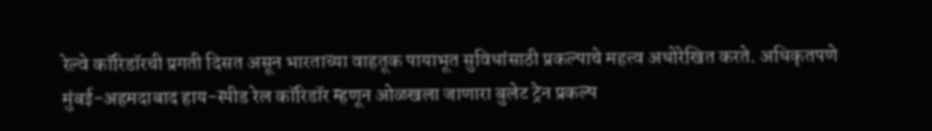रेल्वे कॉरिडॉरची प्रगती दिसत असून भारताच्या वाहतूक पायाभूत सुविधांसाठी प्रकल्पाचे महत्त्व अधोरेखित करते. अधिकृतपणे मुंबई-अहमदाबाद हाय-स्पीड रेल कॉरिडॉर म्हणून ओळखला जाणारा बुलेट ट्रेन प्रकल्प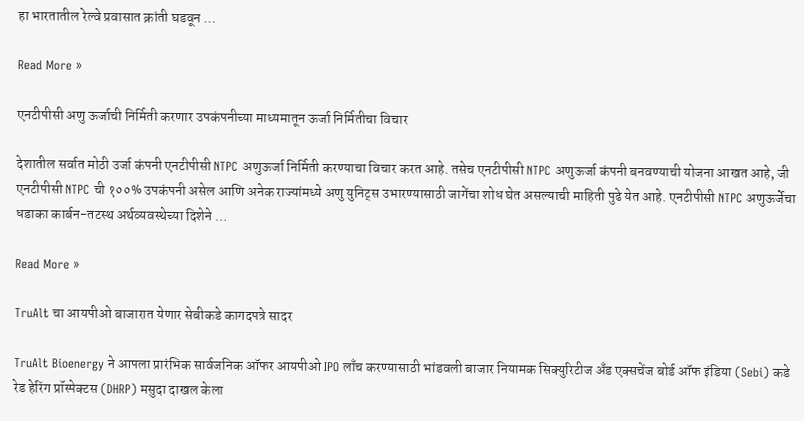हा भारतातील रेल्वे प्रवासात क्रांती घडवून …

Read More »

एनटीपीसी अणु ऊर्जाची निर्मिती करणार उपकंपनीच्या माध्यमातून ऊर्जा निर्मितीचा विचार

देशातील सर्वात मोठी उर्जा कंपनी एनटीपीसी NTPC अणुऊर्जा निर्मिती करण्याचा विचार करत आहे. तसेच एनटीपीसी NTPC अणुऊर्जा कंपनी बनवण्याची योजना आखत आहे, जी एनटीपीसी NTPC ची १००% उपकंपनी असेल आणि अनेक राज्यांमध्ये अणु युनिट्स उभारण्यासाठी जागेंचा शोध घेत असल्याची माहिती पुढे येत आहे. एनटीपीसी NTPC अणुऊर्जेचा धडाका कार्बन-तटस्थ अर्थव्यवस्थेच्या दिशेने …

Read More »

TruAlt चा आयपीओ बाजारात येणार सेबीकडे कागदपत्रे सादर

TruAlt Bioenergy ने आपला प्रारंभिक सार्वजनिक ऑफर आयपीओ IPO लाँच करण्यासाठी भांडवली बाजार नियामक सिक्युरिटीज अँड एक्सचेंज बोर्ड ऑफ इंडिया (Sebi) कडे रेड हेरिंग प्रॉस्पेक्टस (DHRP) मसुदा दाखल केला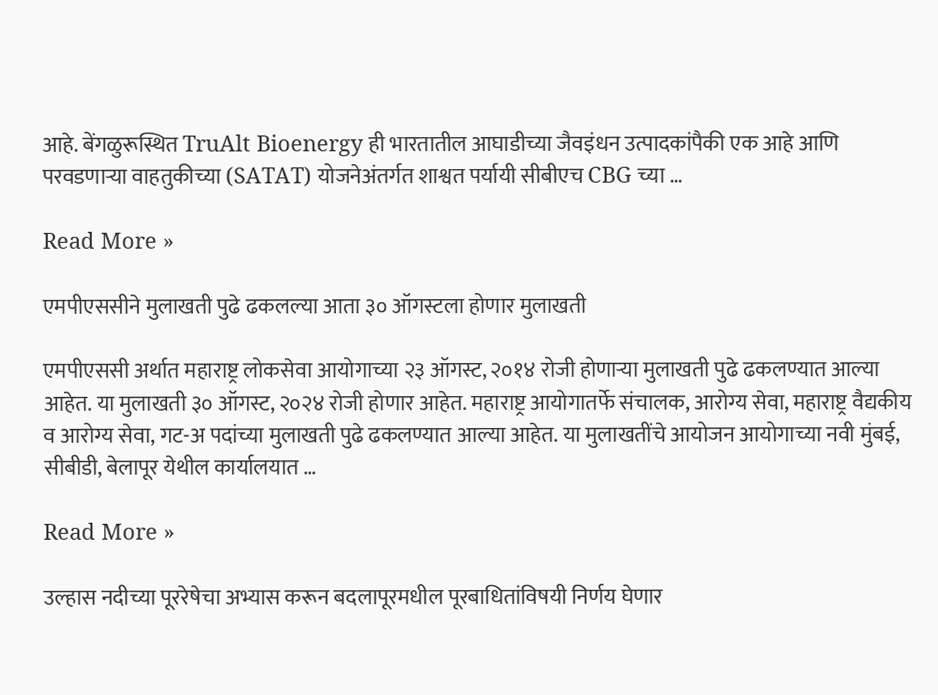आहे. बेंगळुरूस्थित TruAlt Bioenergy ही भारतातील आघाडीच्या जैवइंधन उत्पादकांपैकी एक आहे आणि परवडणाऱ्या वाहतुकीच्या (SATAT) योजनेअंतर्गत शाश्वत पर्यायी सीबीएच CBG च्या …

Read More »

एमपीएससीने मुलाखती पुढे ढकलल्या आता ३० ऑगस्टला होणार मुलाखती

एमपीएससी अर्थात महाराष्ट्र लोकसेवा आयोगाच्या २३ ऑगस्ट, २०१४ रोजी होणाऱ्या मुलाखती पुढे ढकलण्यात आल्या आहेत. या मुलाखती ३० ऑगस्ट, २०२४ रोजी होणार आहेत. महाराष्ट्र आयोगातर्फे संचालक, आरोग्य सेवा, महाराष्ट्र वैद्यकीय व आरोग्य सेवा, गट-अ पदांच्या मुलाखती पुढे ढकलण्यात आल्या आहेत. या मुलाखतींचे आयोजन आयोगाच्या नवी मुंबई, सीबीडी, बेलापूर येथील कार्यालयात …

Read More »

उल्हास नदीच्या पूररेषेचा अभ्यास करून बदलापूरमधील पूरबाधितांविषयी निर्णय घेणार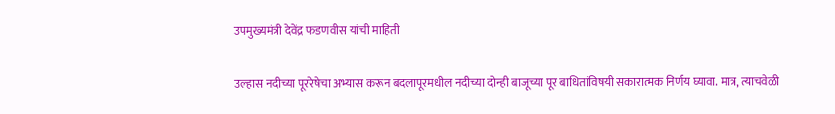उपमुख्यमंत्री देवेंद्र फडणवीस यांची माहिती

उल्हास नदीच्या पूररेषेचा अभ्यास करून बदलापूरमधील नदीच्या दोन्ही बाजूच्या पूर बाधितांविषयी सकारात्मक निर्णय घ्यावा. मात्र, त्याचवेळी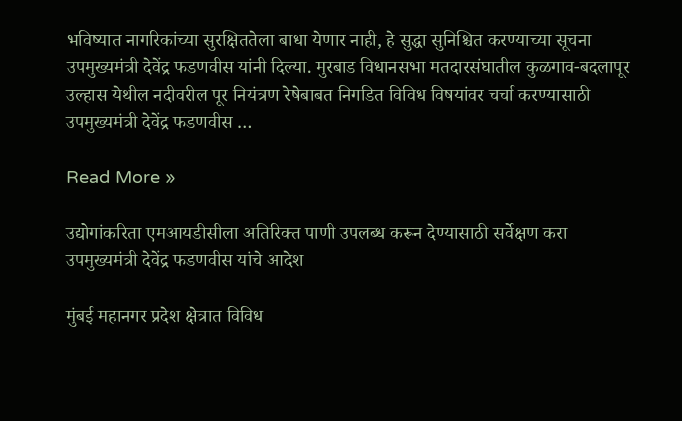भविष्यात नागरिकांच्या सुरक्षिततेला बाधा येणार नाही, हे सुद्धा सुनिश्चित करण्याच्या सूचना उपमुख्यमंत्री देवेंद्र फडणवीस यांनी दिल्या. मुरबाड विधानसभा मतदारसंघातील कुळगाव-बदलापूर उल्हास येथील नदीवरील पूर नियंत्रण रेषेबाबत निगडित विविध विषयांवर चर्चा करण्यासाठी उपमुख्यमंत्री देवेंद्र फडणवीस …

Read More »

उद्योगांकरिता एमआयडीसीला अतिरिक्त पाणी उपलब्ध करून देण्यासाठी सर्वेक्षण करा उपमुख्यमंत्री देवेंद्र फडणवीस यांचे आदेश

मुंबई महानगर प्रदेश क्षेत्रात विविध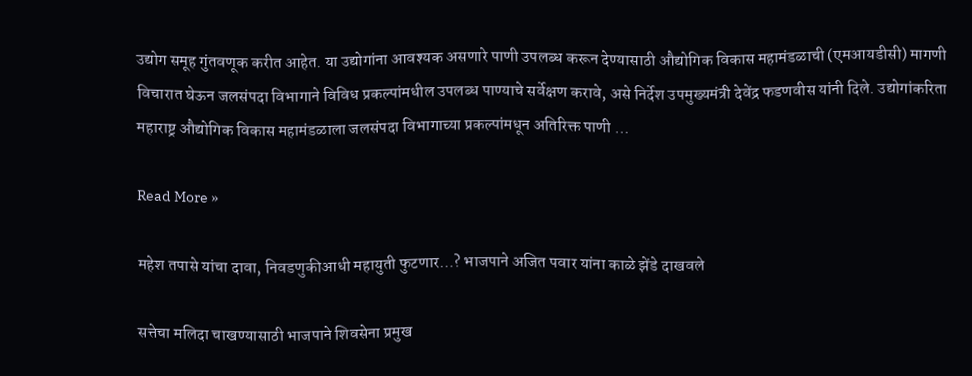उद्योग समूह गुंतवणूक करीत आहेत. या उद्योगांना आवश्यक असणारे पाणी उपलब्ध करून देण्यासाठी औद्योगिक विकास महामंडळाची (एमआयडीसी) मागणी विचारात घेऊन जलसंपदा विभागाने विविध प्रकल्पांमधील उपलब्ध पाण्याचे सर्वेक्षण करावे, असे निर्देश उपमुख्यमंत्री देवेंद्र फडणवीस यांनी दिले. उद्योगांकरिता महाराष्ट्र औद्योगिक विकास महामंडळाला जलसंपदा विभागाच्या प्रकल्पांमधून अतिरिक्त पाणी …

Read More »

महेश तपासे यांचा दावा, निवडणुकीआधी महायुती फुटणार…? भाजपाने अजित पवार यांना काळे झेंडे दाखवले

सत्तेचा मलिदा चाखण्यासाठी भाजपाने शिवसेना प्रमुख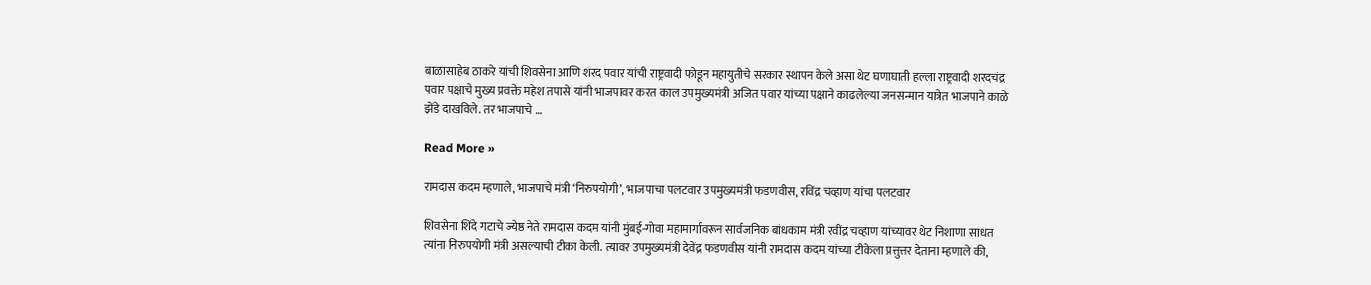बाळासाहेब ठाकरे यांची शिवसेना आणि शरद पवार यांची राष्ट्रवादी फोडून महायुतीचे सरकार स्थापन केले असा थेट घणाघाती हल्ला राष्ट्रवादी शरदचंद्र पवार पक्षाचे मुख्य प्रवक्ते महेश तपासे यांनी भाजपावर करत काल उपमुख्यमंत्री अजित पवार यांच्या पक्षाने काढलेल्या जनसन्मान यात्रेत भाजपाने काळे झेंडे दाखविले. तर भाजपाचे …

Read More »

रामदास कदम म्हणाले, भाजपाचे मंत्री ‘निरुपयोगी’, भाजपाचा पलटवार उपमुख्यमंत्री फडणवीस, रविंद्र चव्हाण यांचा पलटवार

शिवसेना शिंदे गटाचे ज्येष्ठ नेते रामदास कदम यांनी मुंबई-गोवा महामार्गावरून सार्वजनिक बांधकाम मंत्री रवींद्र चव्हाण यांच्यावर थेट निशाणा साधत त्यांना निरुपयोगी मंत्री असल्याची टीका केली. त्यावर उपमुख्यमंत्री देवेंद्र फडणवीस यांनी रामदास कदम यांच्या टीकेला प्रत्तुत्तर देताना म्हणाले की,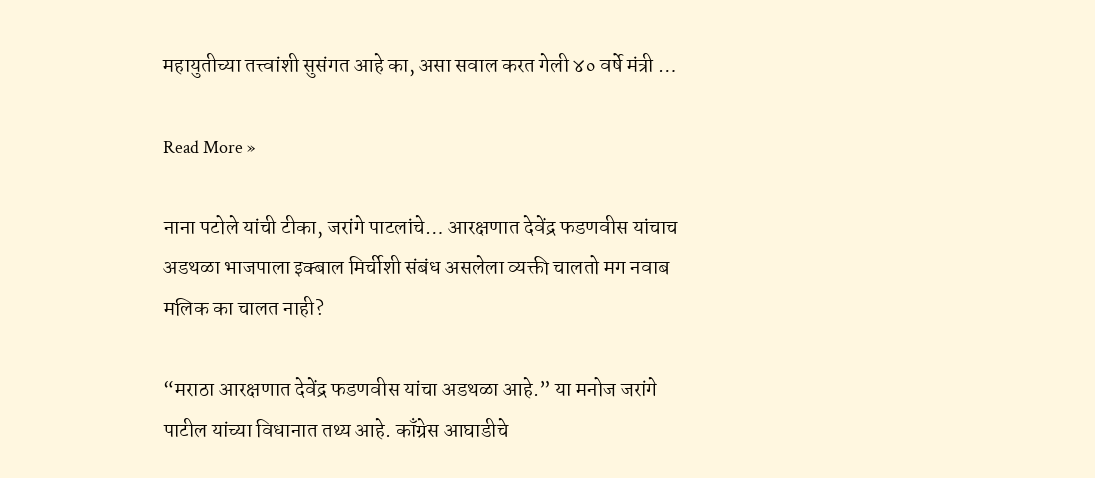महायुतीच्या तत्त्वांशी सुसंगत आहे का, असा सवाल करत गेली ४० वर्षे मंत्री …

Read More »

नाना पटोले यांची टीका, जरांगे पाटलांचे… आरक्षणात देवेंद्र फडणवीस यांचाच अडथळा भाजपाला इक्बाल मिर्चीशी संबंध असलेला व्यक्ती चालतो मग नवाब मलिक का चालत नाही?

“मराठा आरक्षणात देवेंद्र फडणवीस यांचा अडथळा आहे.” या मनोज जरांगे पाटील यांच्या विधानात तथ्य आहे. काँग्रेस आघाडीचे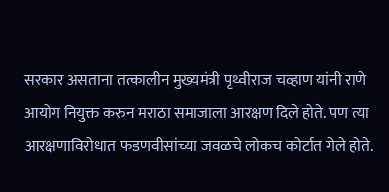सरकार असताना तत्कालीन मुख्यमंत्री पृथ्वीराज चव्हाण यांनी राणे आयोग नियुक्त करुन मराठा समाजाला आरक्षण दिले होते. पण त्या आरक्षणाविरोधात फडणवीसांच्या जवळचे लोकच कोर्टात गेले होते.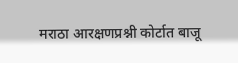मराठा आरक्षणप्रश्नी कोर्टात बाजू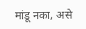मांडू नका, असे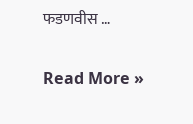फडणवीस …

Read More »